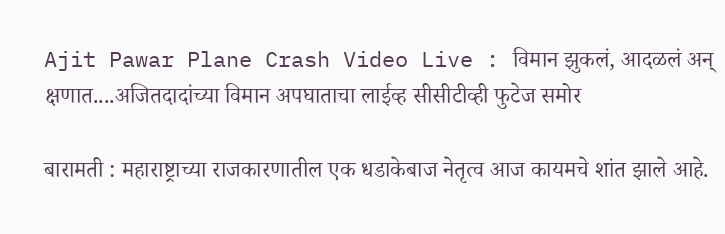Ajit Pawar Plane Crash Video Live : विमान झुकलं, आदळलं अन् क्षणात....अजितदादांच्या विमान अपघाताचा लाईव्ह सीसीटीव्ही फुटेज समोर

बारामती : महाराष्ट्राच्या राजकारणातील एक धडाकेबाज नेतृत्व आज कायमचे शांत झाले आहे.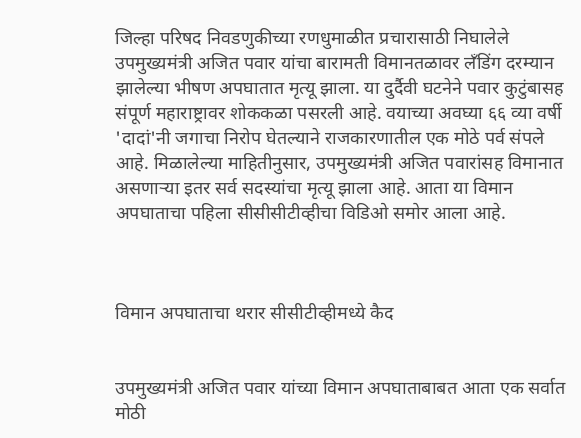जिल्हा परिषद निवडणुकीच्या रणधुमाळीत प्रचारासाठी निघालेले उपमुख्यमंत्री अजित पवार यांचा बारामती विमानतळावर लँडिंग दरम्यान झालेल्या भीषण अपघातात मृत्यू झाला. या दुर्दैवी घटनेने पवार कुटुंबासह संपूर्ण महाराष्ट्रावर शोककळा पसरली आहे. वयाच्या अवघ्या ६६ व्या वर्षी 'दादां'नी जगाचा निरोप घेतल्याने राजकारणातील एक मोठे पर्व संपले आहे. मिळालेल्या माहितीनुसार, उपमुख्यमंत्री अजित पवारांसह विमानात असणाऱ्या इतर सर्व सदस्यांचा मृत्यू झाला आहे. आता या विमान अपघाताचा पहिला सीसीसीटीव्हीचा विडिओ समोर आला आहे.



विमान अपघाताचा थरार सीसीटीव्हीमध्ये कैद


उपमुख्यमंत्री अजित पवार यांच्या विमान अपघाताबाबत आता एक सर्वात मोठी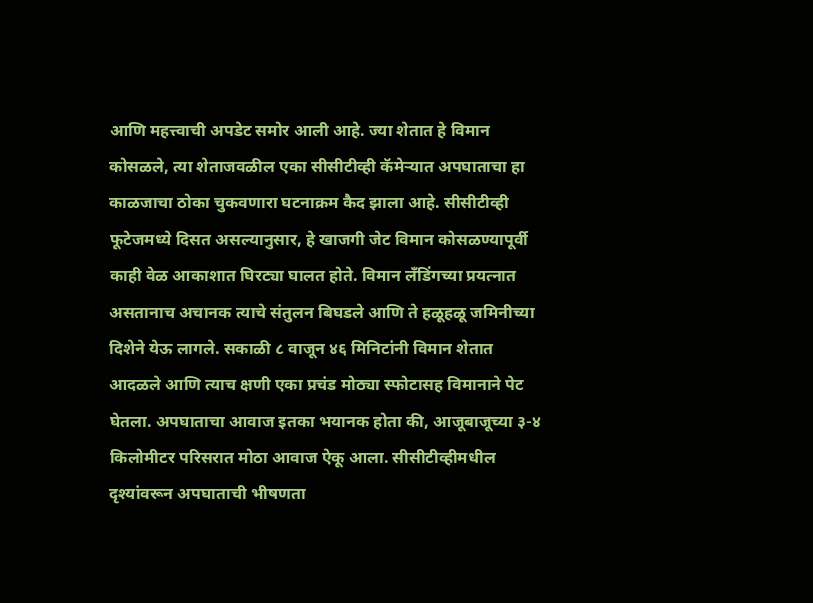आणि महत्त्वाची अपडेट समोर आली आहे. ज्या शेतात हे विमान कोसळले, त्या शेताजवळील एका सीसीटीव्ही कॅमेऱ्यात अपघाताचा हा काळजाचा ठोका चुकवणारा घटनाक्रम कैद झाला आहे. सीसीटीव्ही फूटेजमध्ये दिसत असल्यानुसार, हे खाजगी जेट विमान कोसळण्यापूर्वी काही वेळ आकाशात घिरट्या घालत होते. विमान लँडिंगच्या प्रयत्नात असतानाच अचानक त्याचे संतुलन बिघडले आणि ते हळूहळू जमिनीच्या दिशेने येऊ लागले. सकाळी ८ वाजून ४६ मिनिटांनी विमान शेतात आदळले आणि त्याच क्षणी एका प्रचंड मोठ्या स्फोटासह विमानाने पेट घेतला. अपघाताचा आवाज इतका भयानक होता की, आजूबाजूच्या ३-४ किलोमीटर परिसरात मोठा आवाज ऐकू आला. सीसीटीव्हीमधील दृश्यांवरून अपघाताची भीषणता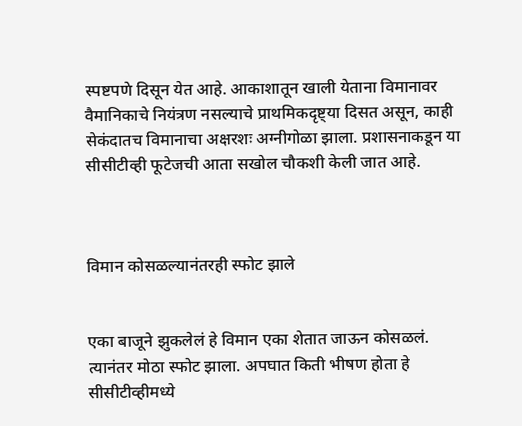स्पष्टपणे दिसून येत आहे. आकाशातून खाली येताना विमानावर वैमानिकाचे नियंत्रण नसल्याचे प्राथमिकदृष्ट्या दिसत असून, काही सेकंदातच विमानाचा अक्षरशः अग्नीगोळा झाला. प्रशासनाकडून या सीसीटीव्ही फूटेजची आता सखोल चौकशी केली जात आहे.



विमान कोसळल्यानंतरही स्फोट झाले


एका बाजूने झुकलेलं हे विमान एका शेतात जाऊन कोसळलं. त्यानंतर मोठा स्फोट झाला. अपघात किती भीषण होता हे सीसीटीव्हीमध्ये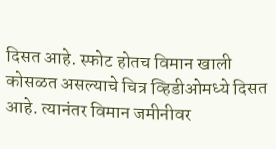दिसत आहे. स्फोट होतच विमान खाली कोसळत असल्याचे चित्र व्हिडीओमध्ये दिसत आहे. त्यानंतर विमान जमीनीवर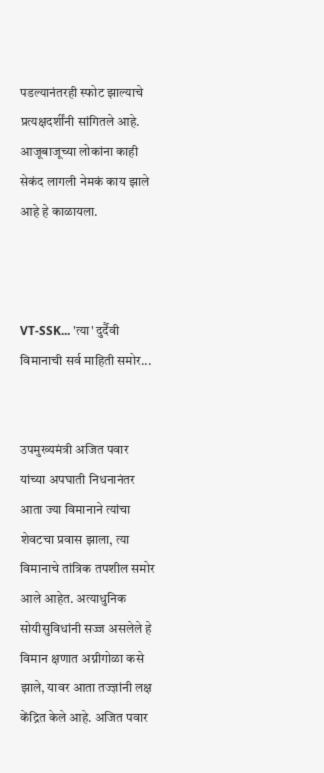पडल्यानंतरही स्फोट झाल्याचे प्रत्यक्षदर्शींनी सांगितले आहे. आजूबाजूच्या लोकांना काही सेकंद लागली नेमकं काय झाले आहे हे काळायला.



VT-SSK... 'त्या' दुर्दैवी विमानाची सर्व माहिती समोर...


उपमुख्यमंत्री अजित पवार यांच्या अपघाती निधनानंतर आता ज्या विमानाने त्यांचा शेवटचा प्रवास झाला, त्या विमानाचे तांत्रिक तपशील समोर आले आहेत. अत्याधुनिक सोयीसुविधांनी सज्ज असलेले हे विमान क्षणात अग्नीगोळा कसे झाले, यावर आता तज्ज्ञांनी लक्ष केंद्रित केले आहे. अजित पवार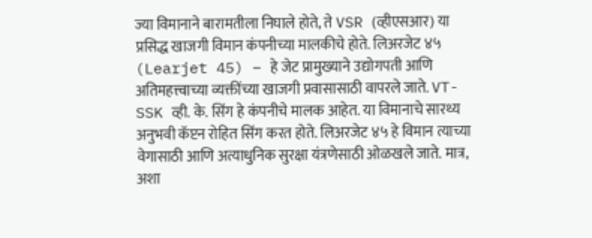ज्या विमानाने बारामतीला निघाले होते, ते VSR (व्हीएसआर) या प्रसिद्ध खाजगी विमान कंपनीच्या मालकीचे होते. लिअरजेट ४५ (Learjet 45) – हे जेट प्रामुख्याने उद्योगपती आणि अतिमहत्त्वाच्या व्यक्तींच्या खाजगी प्रवासासाठी वापरले जाते. VT-SSK व्ही. के. सिंग हे कंपनीचे मालक आहेत. या विमानाचे सारथ्य अनुभवी कॅप्टन रोहित सिंग करत होते. लिअरजेट ४५ हे विमान त्याच्या वेगासाठी आणि अत्याधुनिक सुरक्षा यंत्रणेसाठी ओळखले जाते. मात्र, अशा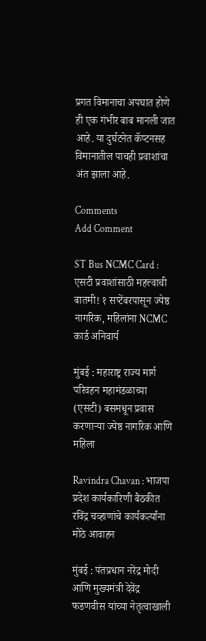प्रगत विमानाचा अपघात होणे ही एक गंभीर बाब मानली जात आहे. या दुर्घटनेत कॅप्टनसह विमानातील पाचही प्रवाशांचा अंत झाला आहे.

Comments
Add Comment

ST Bus NCMC Card : एसटी प्रवाशांसाठी महत्त्वाची बातमी! १ सप्टेंबरपासून ज्येष्ठ नागरिक, महिलांना NCMC कार्ड अनिवार्य

मुंबई : महाराष्ट्र राज्य मार्ग परिवहन महामंडळाच्या (एसटी) बसमधून प्रवास करणाऱ्या ज्येष्ठ नागरिक आणि महिला

Ravindra Chavan : भाजपा प्रदेश कार्यकारिणी बैठकीत रविंद्र चव्हाणांचे कार्यकर्त्यांना मोठे आवाहन

मुंबई : पंतप्रधान नरेंद्र मोदी आणि मुख्यमंत्री देवेंद्र फडणवीस यांच्या नेतृत्वाखाली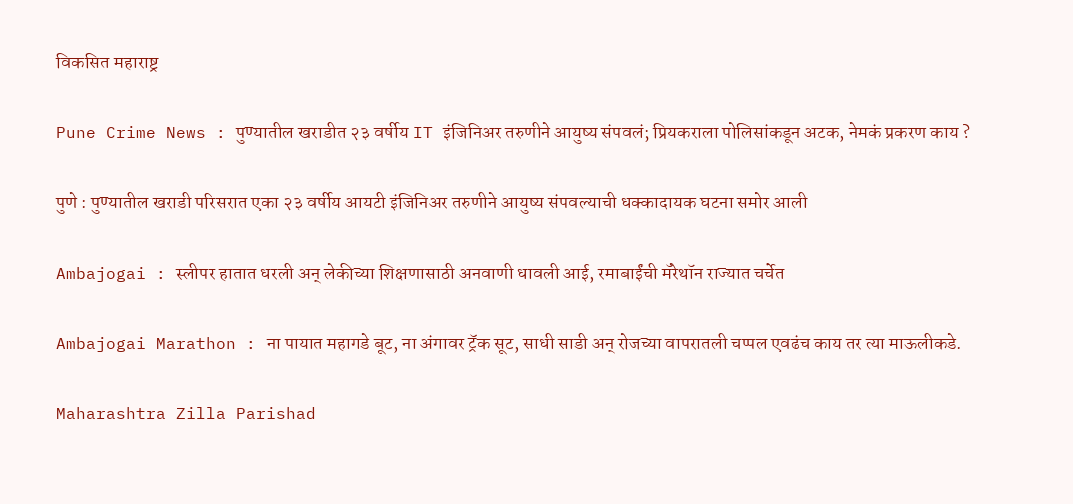विकसित महाराष्ट्र

Pune Crime News : पुण्यातील खराडीत २३ वर्षीय IT इंजिनिअर तरुणीने आयुष्य संपवलं; प्रियकराला पोलिसांकडून अटक, नेमकं प्रकरण काय ?

पुणे : पुण्यातील खराडी परिसरात एका २३ वर्षीय आयटी इंजिनिअर तरुणीने आयुष्य संपवल्याची धक्कादायक घटना समोर आली

Ambajogai : स्लीपर हातात धरली अन् लेकीच्या शिक्षणासाठी अनवाणी धावली आई, रमाबाईंची मॅरेथॉन राज्यात चर्चेत

Ambajogai Marathon : ना पायात महागडे बूट, ना अंगावर ट्रॅक सूट, साधी साडी अन् रोजच्या वापरातली चप्पल एवढंच काय तर त्या माऊलीकडे.

Maharashtra Zilla Parishad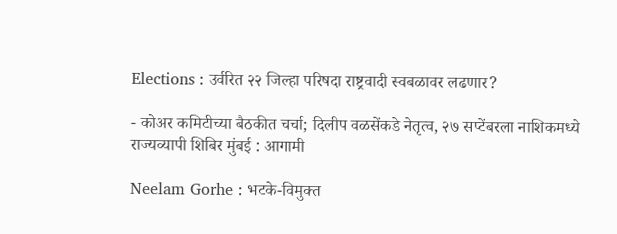Elections : उर्वरित २२ जिल्हा परिषदा राष्ट्रवादी स्वबळावर लढणार?

- कोअर कमिटीच्या बैठकीत चर्चा; दिलीप वळसेंकडे नेतृत्व, २७ सप्टेंबरला नाशिकमध्ये राज्यव्यापी शिबिर मुंबई : आगामी

Neelam Gorhe : भटके-विमुक्त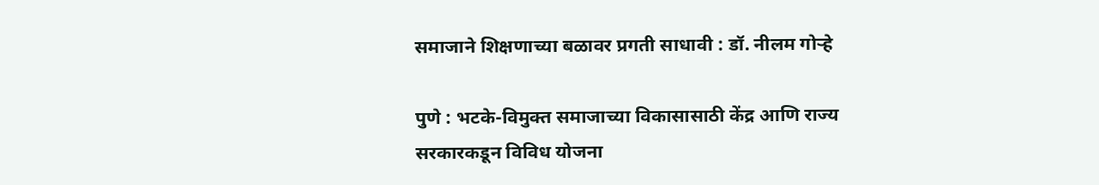समाजाने शिक्षणाच्या बळावर प्रगती साधावी : डॉ. नीलम गोऱ्हे

पुणे : भटके-विमुक्त समाजाच्या विकासासाठी केंद्र आणि राज्य सरकारकडून विविध योजना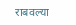राबवल्या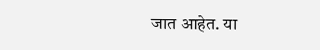जात आहेत. या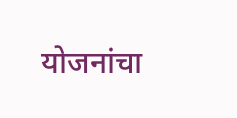योजनांचा